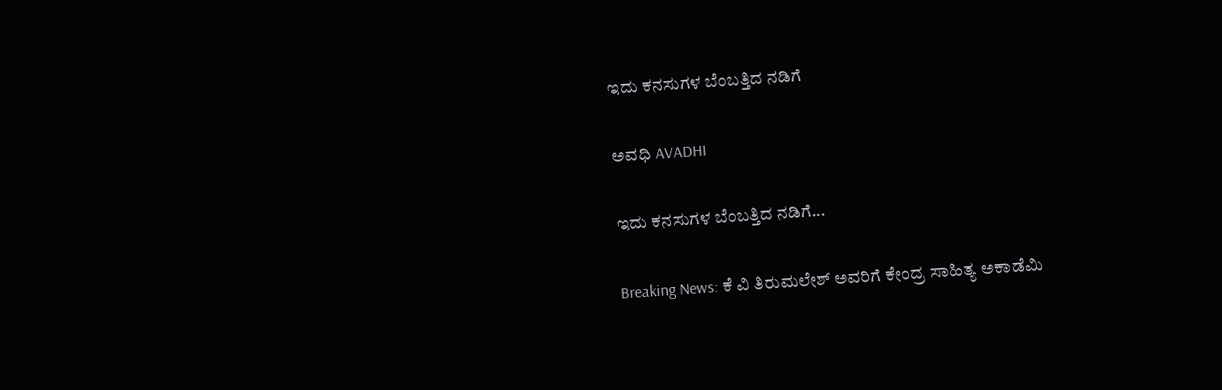ಇದು ಕನಸುಗಳ ಬೆಂಬತ್ತಿದ ನಡಿಗೆ‍

ಅವಧಿ AVADHI

ಇದು ಕನಸುಗಳ ಬೆಂಬತ್ತಿದ ನಡಿಗೆ...

Breaking News: ಕೆ ವಿ ತಿರುಮಲೇಶ್ ಅವರಿಗೆ ಕೇಂದ್ರ ಸಾಹಿತ್ಯ ಅಕಾಡೆಮಿ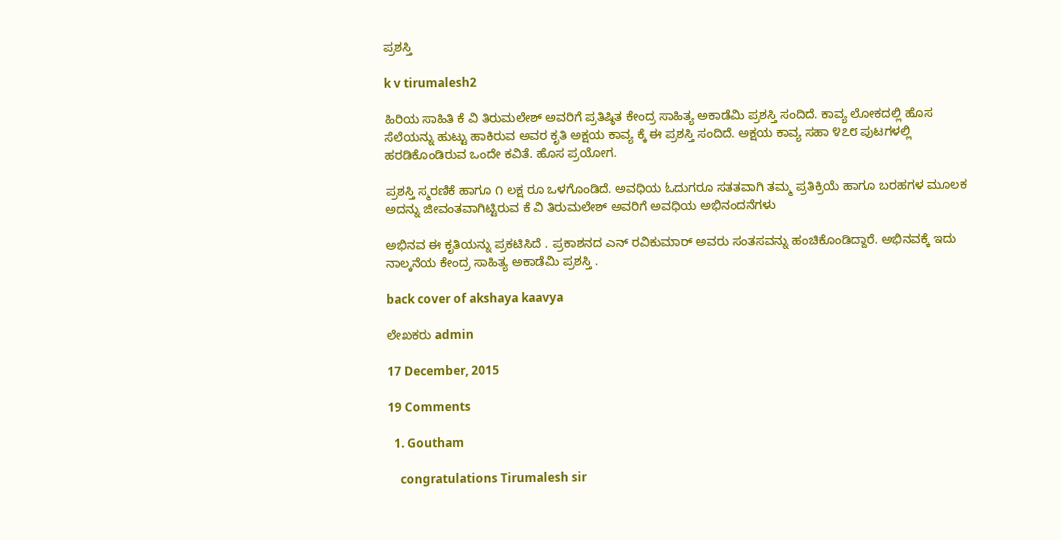ಪ್ರಶಸ್ತಿ

k v tirumalesh2

ಹಿರಿಯ ಸಾಹಿತಿ ಕೆ ವಿ ತಿರುಮಲೇಶ್ ಅವರಿಗೆ ಪ್ರತಿಷ್ಠಿತ ಕೇಂದ್ರ ಸಾಹಿತ್ಯ ಅಕಾಡೆಮಿ ಪ್ರಶಸ್ತಿ ಸಂದಿದೆ. ಕಾವ್ಯ ಲೋಕದಲ್ಲಿ ಹೊಸ ಸೆಲೆಯನ್ನು ಹುಟ್ಟು ಹಾಕಿರುವ ಅವರ ಕೃತಿ ಅಕ್ಷಯ ಕಾವ್ಯ ಕ್ಕೆ ಈ ಪ್ರಶಸ್ತಿ ಸಂದಿದೆ. ಅಕ್ಷಯ ಕಾವ್ಯ ಸಹಾ ೪೭೮ ಪುಟಗಳಲ್ಲಿ ಹರಡಿಕೊಂಡಿರುವ ಒಂದೇ ಕವಿತೆ. ಹೊಸ ಪ್ರಯೋಗ.

ಪ್ರಶಸ್ತಿ ಸ್ಮರಣಿಕೆ ಹಾಗೂ ೧ ಲಕ್ಷ ರೂ ಒಳಗೊಂಡಿದೆ. ಅವಧಿಯ ಓದುಗರೂ ಸತತವಾಗಿ ತಮ್ಮ ಪ್ರತಿಕ್ರಿಯೆ ಹಾಗೂ ಬರಹಗಳ ಮೂಲಕ ಅದನ್ನು ಜೀವಂತವಾಗಿಟ್ಟಿರುವ ಕೆ ವಿ ತಿರುಮಲೇಶ್ ಅವರಿಗೆ ಅವಧಿಯ ಅಭಿನಂದನೆಗಳು

ಅಭಿನವ ಈ ಕೃತಿಯನ್ನು ಪ್ರಕಟಿಸಿದೆ . ಪ್ರಕಾಶನದ ಎನ್ ರವಿಕುಮಾರ್ ಅವರು ಸಂತಸವನ್ನು ಹಂಚಿಕೊಂಡಿದ್ದಾರೆ. ಅಭಿನವಕ್ಕೆ ಇದು ನಾಲ್ಕನೆಯ ಕೇಂದ್ರ ಸಾಹಿತ್ಯ ಅಕಾಡೆಮಿ ಪ್ರಶಸ್ತಿ .

back cover of akshaya kaavya

ಲೇಖಕರು admin

17 December, 2015

19 Comments

  1. Goutham

    congratulations Tirumalesh sir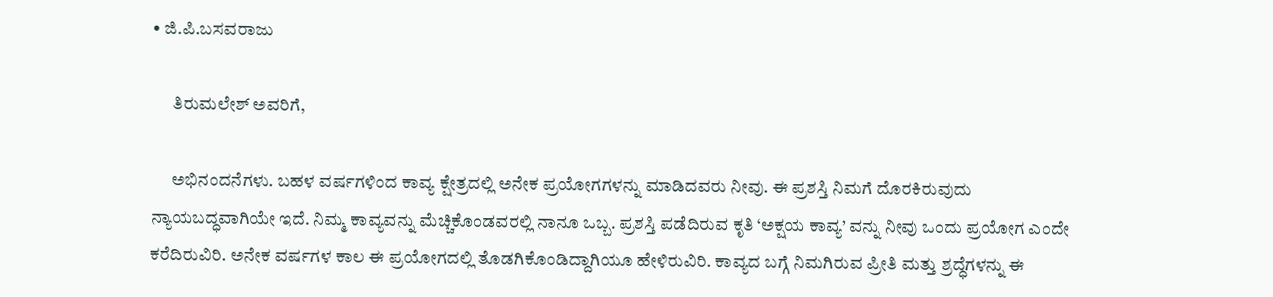• ಜಿ.ಪಿ.ಬಸವರಾಜು

      ತಿರುಮಲೇಶ್‍ ಅವರಿಗೆ,

      ಅಭಿನಂದನೆಗಳು. ಬಹಳ ವರ್ಷಗಳಿಂದ ಕಾವ್ಯ ಕ್ಷೇತ್ರದಲ್ಲಿ ಅನೇಕ ಪ್ರಯೋಗಗಳನ್ನು ಮಾಡಿದವರು ನೀವು. ಈ ಪ್ರಶಸ್ತಿ ನಿಮಗೆ ದೊರಕಿರುವುದು ನ್ಯಾಯಬದ್ಧವಾಗಿಯೇ ಇದೆ. ನಿಮ್ಮ ಕಾವ್ಯವನ್ನು ಮೆಚ್ಚಿಕೊಂಡವರಲ್ಲಿ ನಾನೂ ಒಬ್ಬ. ಪ್ರಶಸ್ತಿ ಪಡೆದಿರುವ ಕೃತಿ ‘ಅಕ್ಷಯ ಕಾವ್ಯ’ ವನ್ನು ನೀವು ಒಂದು ಪ್ರಯೋಗ ಎಂದೇ ಕರೆದಿರುವಿರಿ. ಅನೇಕ ವರ್ಷಗಳ ಕಾಲ ಈ ಪ್ರಯೋಗದಲ್ಲಿ ತೊಡಗಿಕೊಂಡಿದ್ದಾಗಿಯೂ ಹೇಳಿರುವಿರಿ. ಕಾವ್ಯದ ಬಗ್ಗೆ ನಿಮಗಿರುವ ಪ್ರೀತಿ ಮತ್ತು ಶ್ರದ್ಧೆಗಳನ್ನು ಈ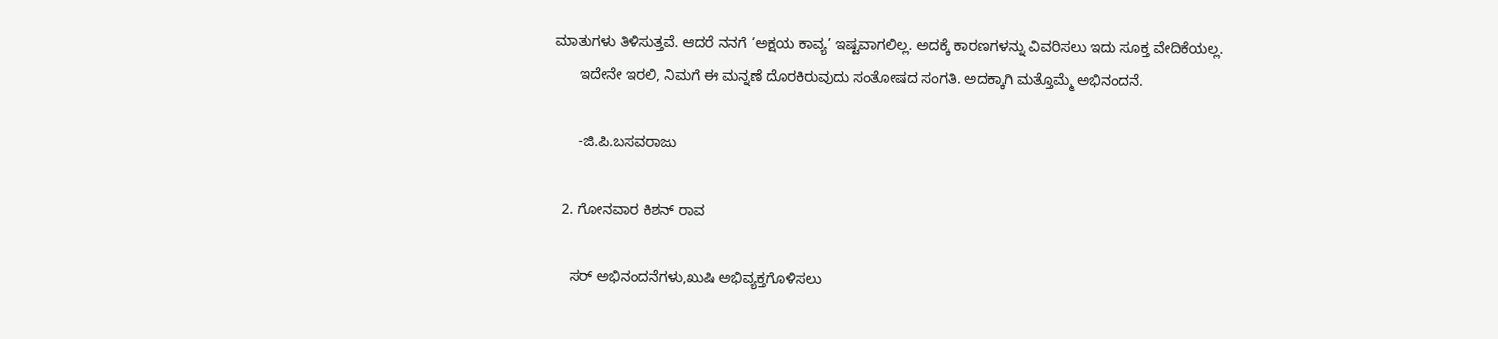ಮಾತುಗಳು ತಿಳಿಸುತ್ತವೆ. ಆದರೆ ನನಗೆ ‘ಅಕ್ಷಯ ಕಾವ್ಯ’ ಇಷ್ಟವಾಗಲಿಲ್ಲ. ಅದಕ್ಕೆ ಕಾರಣಗಳನ್ನು ವಿವರಿಸಲು ಇದು ಸೂಕ್ತ ವೇದಿಕೆಯಲ್ಲ.
      ಇದೇನೇ ಇರಲಿ, ನಿಮಗೆ ಈ ಮನ್ನಣೆ ದೊರಕಿರುವುದು ಸಂತೋಷದ ಸಂಗತಿ. ಅದಕ್ಕಾಗಿ ಮತ್ತೊಮ್ಮೆ ಅಭಿನಂದನೆ.

      -ಜಿ.ಪಿ.ಬಸವರಾಜು

  2. ಗೋನವಾರ ಕಿಶನ್ ರಾವ

    ಸರ್ ಅಭಿನಂದನೆಗಳು,ಖುಷಿ ಅಭಿವ್ಯಕ್ತಗೊಳಿಸಲು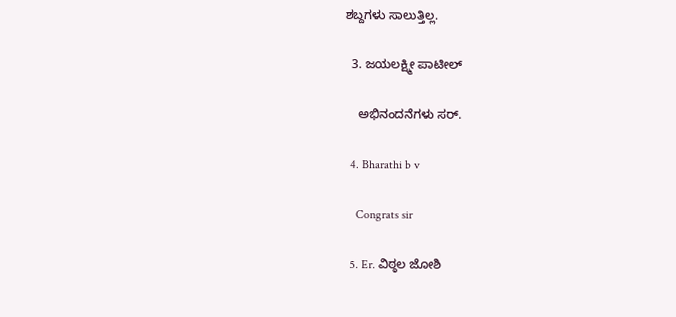ಶಬ್ದಗಳು ಸಾಲುತ್ತಿಲ್ಲ.

  3. ಜಯಲಕ್ಷ್ಮೀ ಪಾಟೀಲ್

    ಅಭಿನಂದನೆಗಳು ಸರ್.

  4. Bharathi b v

    Congrats sir

  5. Er. ವಿಠ್ಠಲ ಜೋಶಿ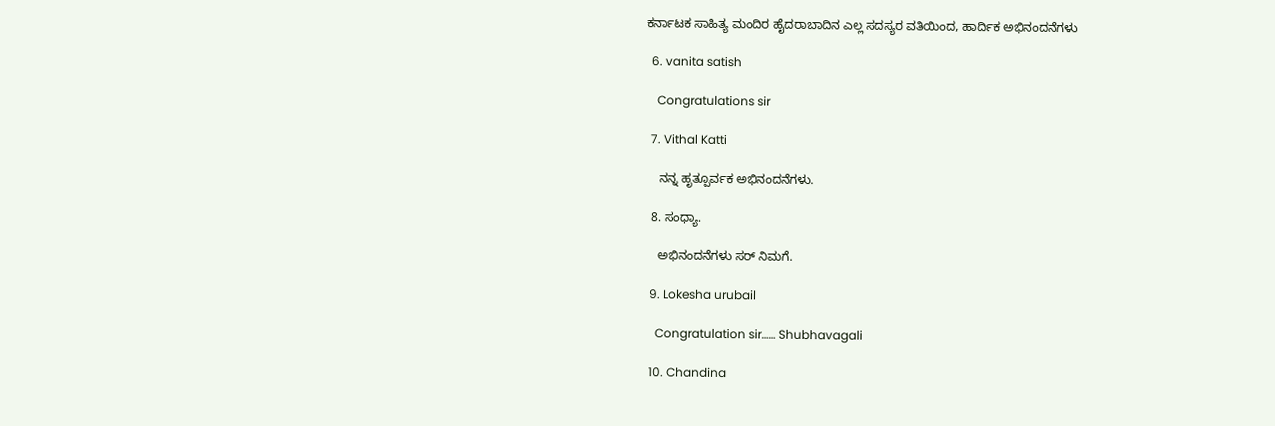ಕರ್ನಾಟಕ ಸಾಹಿತ್ಯ ಮಂದಿರ ಹೈದರಾಬಾದಿನ ಎಲ್ಲ ಸದಸ್ಯರ ವತಿಯಿಂದ, ಹಾರ್ದಿಕ ಅಭಿನಂದನೆಗಳು

  6. vanita satish

    Congratulations sir

  7. Vithal Katti

    ನನ್ನ ಹೃತ್ಪೂರ್ವಕ ಅಭಿನಂದನೆಗಳು.

  8. ಸಂಧ್ಯಾ.

    ಅಭಿನಂದನೆಗಳು ಸರ್ ನಿಮಗೆ.

  9. Lokesha urubail

    Congratulation sir…… Shubhavagali

  10. Chandina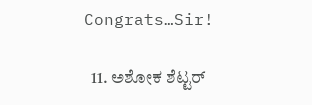Congrats…Sir!

  11. ಅಶೋಕ ಶೆಟ್ಟರ್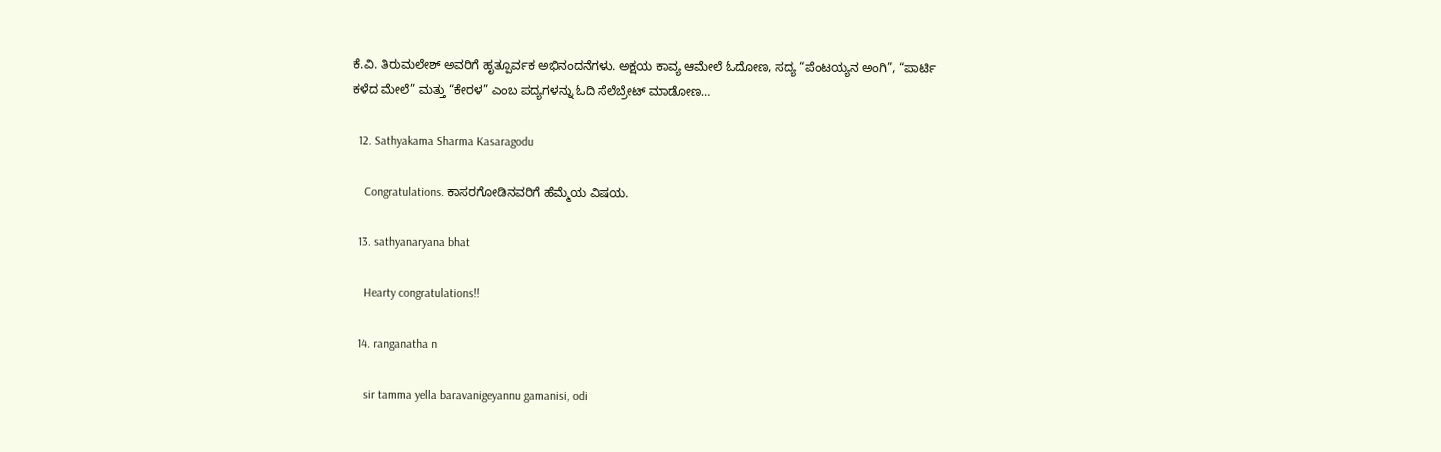ಕೆ.ವಿ. ತಿರುಮಲೇಶ್ ಅವರಿಗೆ ಹೃತ್ಪೂರ್ವಕ ಅಭಿನಂದನೆಗಳು. ಅಕ್ಷಯ ಕಾವ್ಯ ಆಮೇಲೆ ಓದೋಣ, ಸದ್ಯ “ಪೆಂಟಯ್ಯನ ಅಂಗಿ”, “ಪಾರ್ಟಿ ಕಳೆದ ಮೇಲೆ” ಮತ್ತು “ಕೇರಳ” ಎಂಬ ಪದ್ಯಗಳನ್ನು ಓದಿ ಸೆಲೆಬ್ರೇಟ್ ಮಾಡೋಣ…

  12. Sathyakama Sharma Kasaragodu

    Congratulations. ಕಾಸರಗೋಡಿನವರಿಗೆ ಹೆಮ್ಮೆಯ ವಿಷಯ.

  13. sathyanaryana bhat

    Hearty congratulations!!

  14. ranganatha n

    sir tamma yella baravanigeyannu gamanisi, odi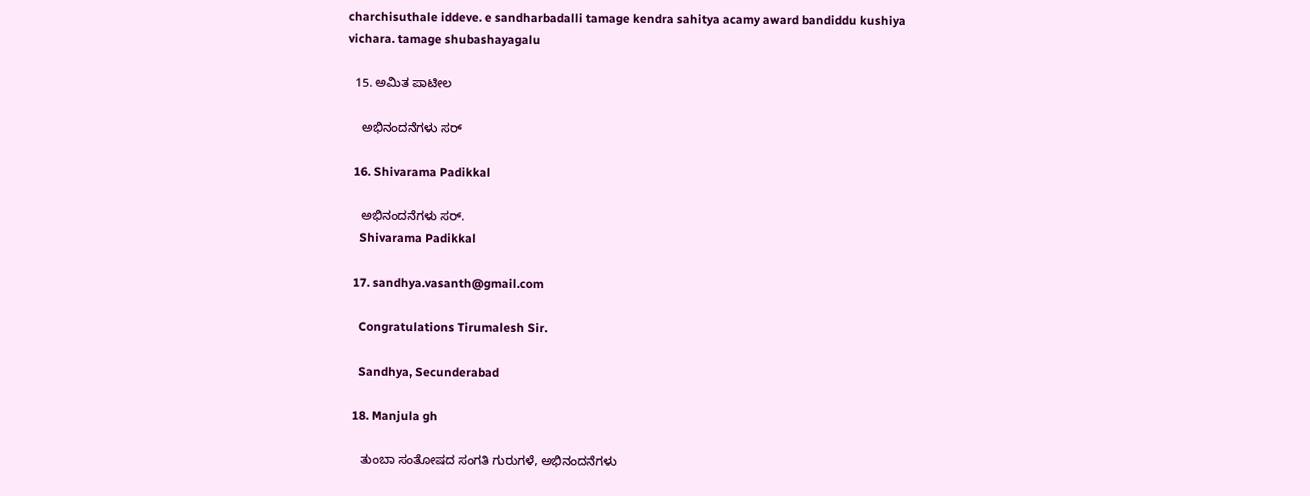charchisuthale iddeve. e sandharbadalli tamage kendra sahitya acamy award bandiddu kushiya vichara. tamage shubashayagalu

  15. ಅಮಿತ ಪಾಟೀಲ

    ಅಭಿನಂದನೆಗಳು ಸರ್

  16. Shivarama Padikkal

    ಅಭಿನಂದನೆಗಳು ಸರ್.
    Shivarama Padikkal

  17. sandhya.vasanth@gmail.com

    Congratulations Tirumalesh Sir.

    Sandhya, Secunderabad

  18. Manjula gh

    ತುಂಬಾ ಸಂತೋಷದ ಸಂಗತಿ ಗುರುಗಳೆ, ಅಭಿನಂದನೆಗಳು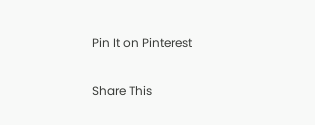Pin It on Pinterest

Share This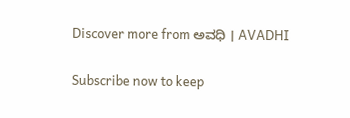Discover more from ಅವಧಿ । AVADHI

Subscribe now to keep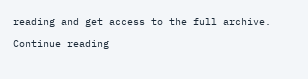reading and get access to the full archive.

Continue reading